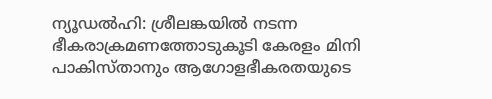ന്യൂഡൽഹി: ശ്രീലങ്കയിൽ നടന്ന ഭീകരാക്രമണത്തോടുകൂടി കേരളം മിനി പാകിസ്താനും ആഗോളഭീകരതയുടെ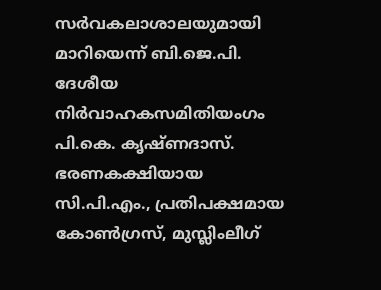സർവകലാശാലയുമായി മാറിയെന്ന് ബി.ജെ.പി. ദേശീയ നിർവാഹകസമിതിയംഗം പി.കെ. കൃഷ്ണദാസ്. ഭരണകക്ഷിയായ സി.പി.എം., പ്രതിപക്ഷമായ കോൺഗ്രസ്, മുസ്ലിംലീഗ്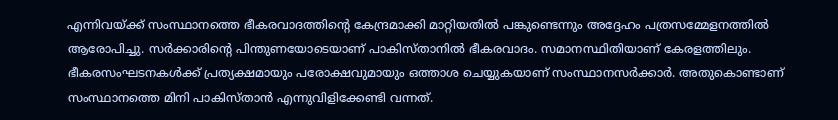എന്നിവയ്ക്ക് സംസ്ഥാനത്തെ ഭീകരവാദത്തിന്റെ കേന്ദ്രമാക്കി മാറ്റിയതിൽ പങ്കുണ്ടെന്നും അദ്ദേഹം പത്രസമ്മേളനത്തിൽ ആരോപിച്ചു. സർക്കാരിന്റെ പിന്തുണയോടെയാണ് പാകിസ്താനിൽ ഭീകരവാദം. സമാനസ്ഥിതിയാണ് കേരളത്തിലും. ഭീകരസംഘടനകൾക്ക് പ്രത്യക്ഷമായും പരോക്ഷവുമായും ഒത്താശ ചെയ്യുകയാണ് സംസ്ഥാനസർക്കാർ. അതുകൊണ്ടാണ് സംസ്ഥാനത്തെ മിനി പാകിസ്താൻ എന്നുവിളിക്കേണ്ടി വന്നത്.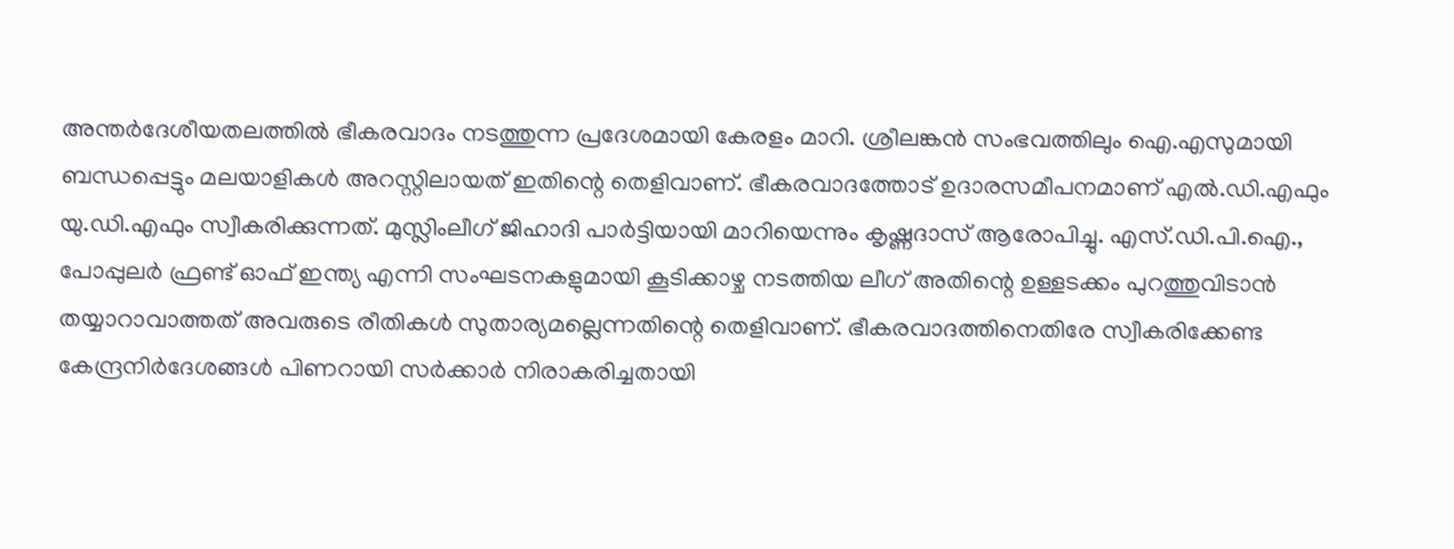അന്തർദേശീയതലത്തിൽ ഭീകരവാദം നടത്തുന്ന പ്രദേശമായി കേരളം മാറി. ശ്രീലങ്കൻ സംഭവത്തിലും ഐ.എസുമായി ബന്ധപ്പെട്ടും മലയാളികൾ അറസ്റ്റിലായത് ഇതിന്റെ തെളിവാണ്. ഭീകരവാദത്തോട് ഉദാരസമീപനമാണ് എൽ.ഡി.എഫും യു.ഡി.എഫും സ്വീകരിക്കുന്നത്. മുസ്ലിംലീഗ് ജിഹാദി പാർട്ടിയായി മാറിയെന്നും കൃഷ്ണദാസ് ആരോപിച്ചു. എസ്.ഡി.പി.ഐ., പോപ്പുലർ ഫ്രണ്ട് ഓഫ് ഇന്ത്യ എന്നി സംഘടനകളുമായി കൂടിക്കാഴ്ച നടത്തിയ ലീഗ് അതിന്റെ ഉള്ളടക്കം പുറത്തുവിടാൻ തയ്യാറാവാത്തത് അവരുടെ രീതികൾ സുതാര്യമല്ലെന്നതിന്റെ തെളിവാണ്. ഭീകരവാദത്തിനെതിരേ സ്വീകരിക്കേണ്ട കേന്ദ്രനിർദേശങ്ങൾ പിണറായി സർക്കാർ നിരാകരിച്ചതായി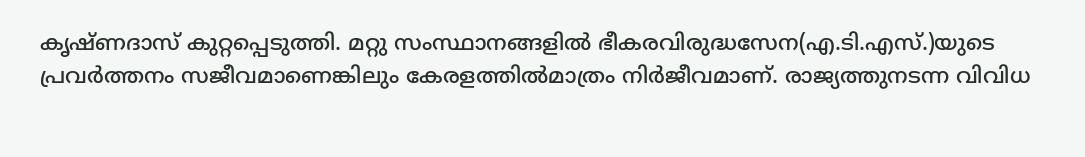കൃഷ്ണദാസ് കുറ്റപ്പെടുത്തി. മറ്റു സംസ്ഥാനങ്ങളിൽ ഭീകരവിരുദ്ധസേന(എ.ടി.എസ്.)യുടെ പ്രവർത്തനം സജീവമാണെങ്കിലും കേരളത്തിൽമാത്രം നിർജീവമാണ്. രാജ്യത്തുനടന്ന വിവിധ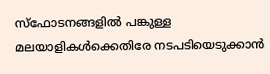സ്ഫോടനങ്ങളിൽ പങ്കുള്ള മലയാളികൾക്കെതിരേ നടപടിയെടുക്കാൻ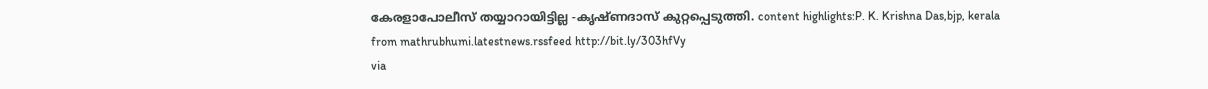കേരളാപോലീസ് തയ്യാറായിട്ടില്ല -കൃഷ്ണദാസ് കുറ്റപ്പെടുത്തി. content highlights:P. K. Krishna Das,bjp, kerala
from mathrubhumi.latestnews.rssfeed http://bit.ly/303hfVy
via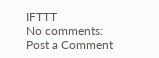IFTTT
No comments:
Post a Comment